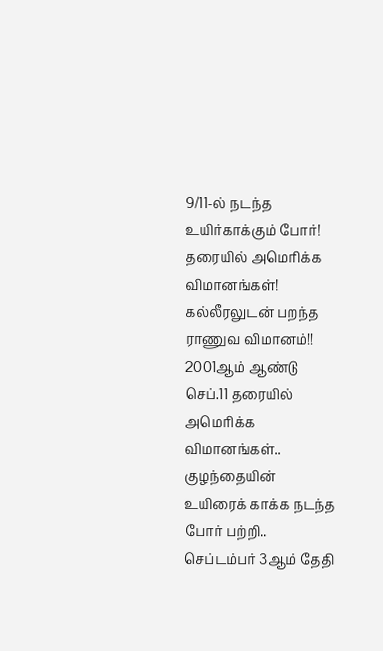9/11-ல் நடந்த உயிர்காக்கும் போர்! தரையில் அமெரிக்க விமானங்கள்! கல்லீரலுடன் பறந்த ராணுவ விமானம்!!
2001ஆம் ஆண்டு செப்.11 தரையில் அமெரிக்க விமானங்கள்.. குழந்தையின் உயிரைக் காக்க நடந்த போர் பற்றி..
செப்டம்பர் 3ஆம் தேதி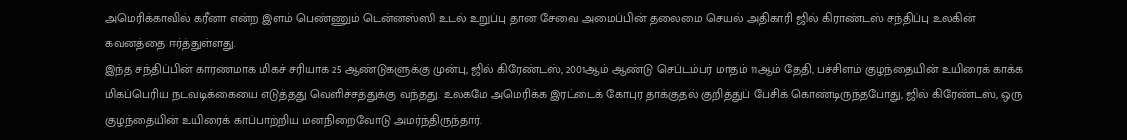அமெரிக்காவில் கரீனா என்ற இளம் பெண்ணும் டென்னஸ்ஸி உடல் உறுப்பு தான சேவை அமைப்பின் தலைமை செயல் அதிகாரி ஜில் கிராண்டஸ் சந்திப்பு உலகின் கவனத்தை ஈர்த்துள்ளது.
இந்த சந்திப்பின் காரணமாக மிகச் சரியாக 25 ஆண்டுகளுக்கு முன்பு, ஜில் கிரேண்டஸ், 2001ஆம் ஆண்டு செப்டம்பர் மாதம் 11ஆம் தேதி, பச்சிளம் குழந்தையின் உயிரைக் காக்க மிகப்பெரிய நடவடிக்கையை எடுத்தது வெளிச்சத்துக்கு வந்தது. உலகமே அமெரிக்க இரட்டைக் கோபுர தாக்குதல் குறித்துப் பேசிக் கொண்டிருந்தபோது, ஜில் கிரேண்டஸ், ஒரு குழந்தையின் உயிரைக் காப்பாற்றிய மனநிறைவோடு அமர்ந்திருந்தார்.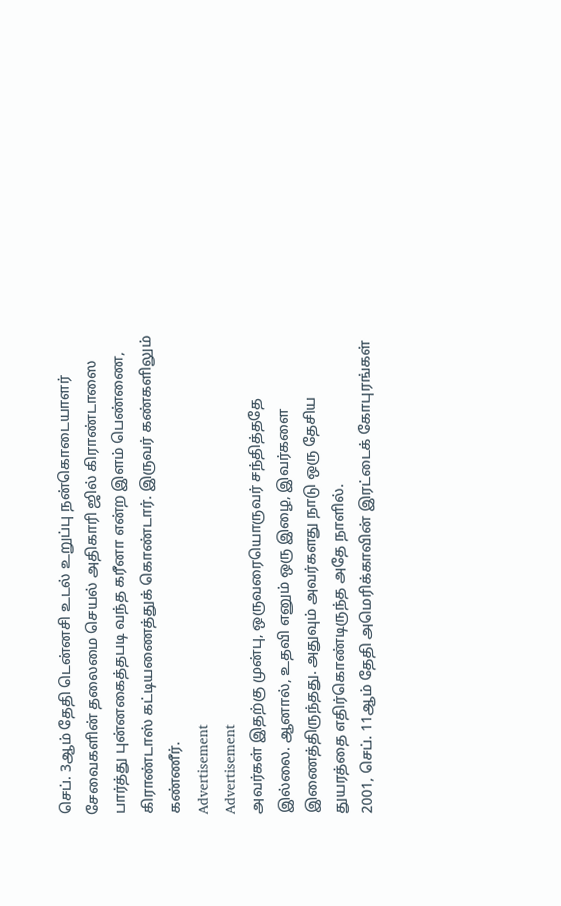செப். 3ஆம் தேதி டென்னசி உடல் உறுப்பு நன்கொடையாளர் சேவைகளின் தலைமை செயல் அதிகாரி ஜில் கிராண்டாஸை பார்த்து புன்னகைத்தபடி வந்த கரீனா என்ற இளம் பெண்ணை, கிராண்டாஸ் கட்டியணைத்துக் கொண்டார். இருவர் கண்களிலும் கண்ணீர்.
Advertisement
Advertisement
அவர்கள் இதற்கு முன்பு, ஒருவரையொருவர் சந்தித்ததே இல்லை. ஆனால், உதவி எனும் ஒரு இழை, இவர்களை இணைத்திருந்தது. அதுவும் அவர்களது நாடு ஒரு தேசிய துயரத்தை எதிர்கொண்டிருந்த அதே நாளில்.
2001, செப். 11ஆம் தேதி அமெரிக்காவின் இரட்டைக் கோபுரங்கள்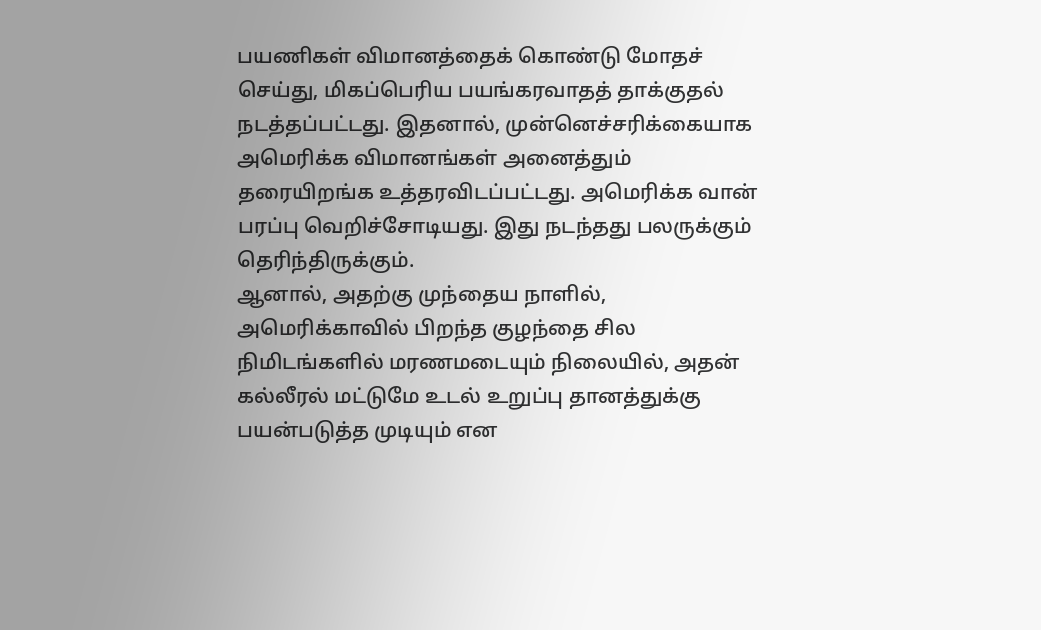பயணிகள் விமானத்தைக் கொண்டு மோதச் செய்து, மிகப்பெரிய பயங்கரவாதத் தாக்குதல் நடத்தப்பட்டது. இதனால், முன்னெச்சரிக்கையாக அமெரிக்க விமானங்கள் அனைத்தும் தரையிறங்க உத்தரவிடப்பட்டது. அமெரிக்க வான் பரப்பு வெறிச்சோடியது. இது நடந்தது பலருக்கும் தெரிந்திருக்கும்.
ஆனால், அதற்கு முந்தைய நாளில், அமெரிக்காவில் பிறந்த குழந்தை சில நிமிடங்களில் மரணமடையும் நிலையில், அதன் கல்லீரல் மட்டுமே உடல் உறுப்பு தானத்துக்கு பயன்படுத்த முடியும் என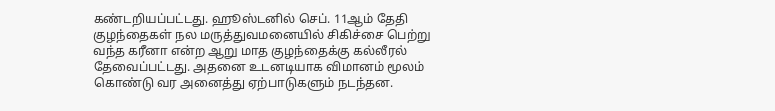கண்டறியப்பட்டது. ஹூஸ்டனில் செப். 11ஆம் தேதி குழந்தைகள் நல மருத்துவமனையில் சிகிச்சை பெற்று வந்த கரீனா என்ற ஆறு மாத குழந்தைக்கு கல்லீரல் தேவைப்பட்டது. அதனை உடனடியாக விமானம் மூலம் கொண்டு வர அனைத்து ஏற்பாடுகளும் நடந்தன.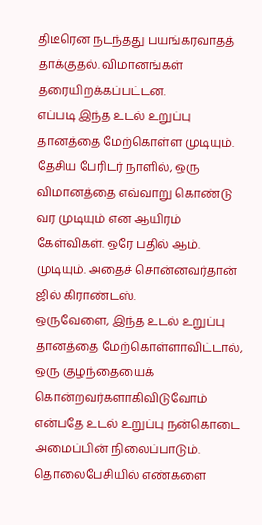திடீரென நடந்தது பயங்கரவாதத் தாக்குதல். விமானங்கள் தரையிறக்கப்பட்டன.
எப்படி இந்த உடல் உறுப்பு தானத்தை மேற்கொள்ள முடியும். தேசிய பேரிடர் நாளில், ஒரு விமானத்தை எவ்வாறு கொண்டு வர முடியும் என ஆயிரம் கேள்விகள். ஒரே பதில் ஆம். முடியும். அதைச் சொன்னவர்தான் ஜில் கிராண்டஸ்.
ஒருவேளை, இந்த உடல் உறுப்பு தானத்தை மேற்கொள்ளாவிட்டால், ஒரு குழந்தையைக் கொன்றவர்களாகிவிடுவோம் என்பதே உடல் உறுப்பு நன்கொடை அமைப்பின் நிலைப்பாடும்.
தொலைபேசியில் எண்களை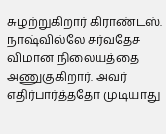சுழற்றுகிறார் கிராண்டஸ். நாஷ்வில்லே சர்வதேச விமான நிலையத்தை அணுகுகிறார். அவர் எதிர்பார்த்ததோ முடியாது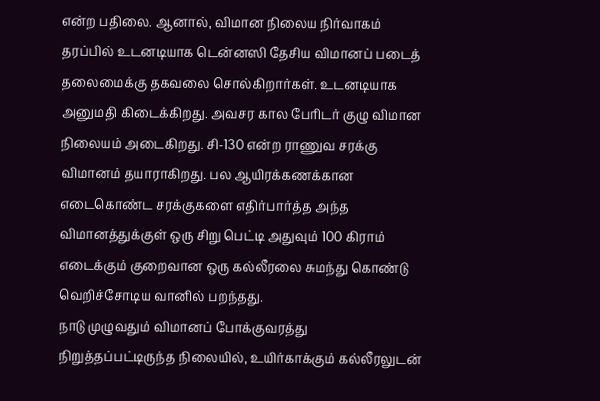என்ற பதிலை. ஆனால், விமான நிலைய நிர்வாகம் தரப்பில் உடனடியாக டென்னஸி தேசிய விமானப் படைத் தலைமைக்கு தகவலை சொல்கிறார்கள். உடனடியாக அனுமதி கிடைக்கிறது. அவசர கால பேரிடர் குழு விமான நிலையம் அடைகிறது. சி-130 என்ற ராணுவ சரக்கு விமானம் தயாராகிறது. பல ஆயிரக்கணக்கான எடைகொண்ட சரக்குகளை எதிர்பார்த்த அந்த விமானத்துக்குள் ஒரு சிறு பெட்டி அதுவும் 100 கிராம் எடைக்கும் குறைவான ஒரு கல்லீரலை சுமந்து கொண்டு வெறிச்சோடிய வானில் பறந்தது.
நாடு முழுவதும் விமானப் போக்குவரத்து நிறுத்தப்பட்டிருந்த நிலையில், உயிர்காக்கும் கல்லீரலுடன்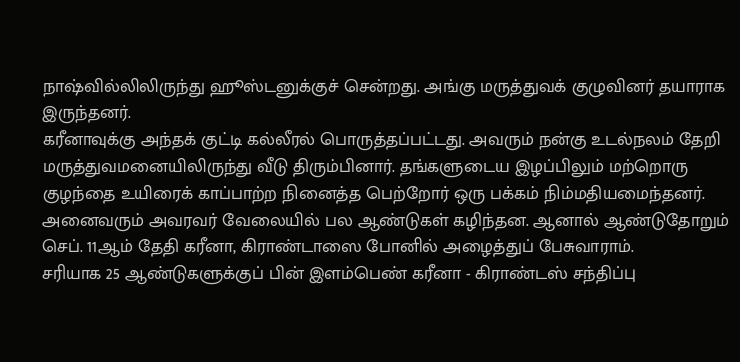நாஷ்வில்லிலிருந்து ஹூஸ்டனுக்குச் சென்றது. அங்கு மருத்துவக் குழுவினர் தயாராக இருந்தனர்.
கரீனாவுக்கு அந்தக் குட்டி கல்லீரல் பொருத்தப்பட்டது. அவரும் நன்கு உடல்நலம் தேறி மருத்துவமனையிலிருந்து வீடு திரும்பினார். தங்களுடைய இழப்பிலும் மற்றொரு குழந்தை உயிரைக் காப்பாற்ற நினைத்த பெற்றோர் ஒரு பக்கம் நிம்மதியமைந்தனர்.
அனைவரும் அவரவர் வேலையில் பல ஆண்டுகள் கழிந்தன. ஆனால் ஆண்டுதோறும் செப். 11ஆம் தேதி கரீனா, கிராண்டாஸை போனில் அழைத்துப் பேசுவாராம்.
சரியாக 25 ஆண்டுகளுக்குப் பின் இளம்பெண் கரீனா - கிராண்டஸ் சந்திப்பு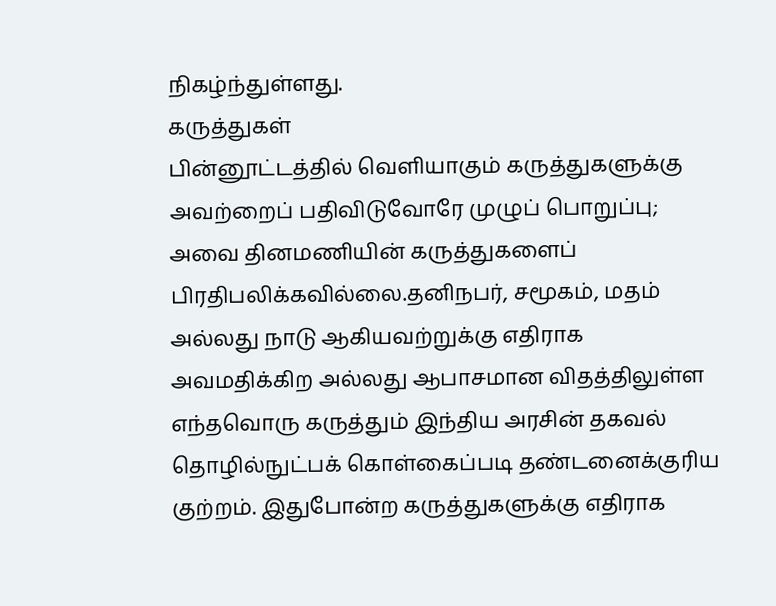நிகழ்ந்துள்ளது.
கருத்துகள்
பின்னூட்டத்தில் வெளியாகும் கருத்துகளுக்கு அவற்றைப் பதிவிடுவோரே முழுப் பொறுப்பு; அவை தினமணியின் கருத்துகளைப் பிரதிபலிக்கவில்லை.தனிநபர், சமூகம், மதம் அல்லது நாடு ஆகியவற்றுக்கு எதிராக அவமதிக்கிற அல்லது ஆபாசமான விதத்திலுள்ள எந்தவொரு கருத்தும் இந்திய அரசின் தகவல் தொழில்நுட்பக் கொள்கைப்படி தண்டனைக்குரிய குற்றம். இதுபோன்ற கருத்துகளுக்கு எதிராக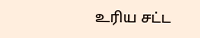உரிய சட்ட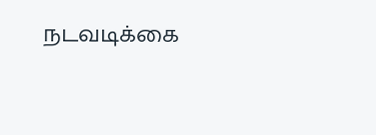நடவடிக்கை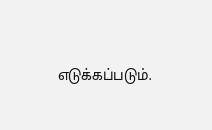எடுக்கப்படும்.